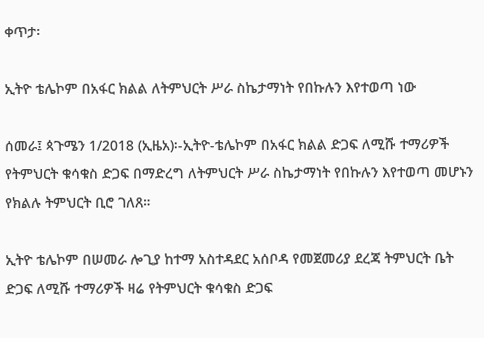ቀጥታ፡

ኢትዮ ቴሌኮም በአፋር ክልል ለትምህርት ሥራ ስኬታማነት የበኩሉን እየተወጣ ነው

ሰመራ፤ ጳጉሜን 1/2018 (ኢዜአ)፡-ኢትዮ-ቴሌኮም በአፋር ክልል ድጋፍ ለሚሹ ተማሪዎች የትምህርት ቁሳቁስ ድጋፍ በማድረግ ለትምህርት ሥራ ስኬታማነት የበኩሉን እየተወጣ መሆኑን የክልሉ ትምህርት ቢሮ ገለጸ።

ኢትዮ ቴሌኮም በሠመራ ሎጊያ ከተማ አስተዳደር አሰቦዳ የመጀመሪያ ደረጃ ትምህርት ቤት ድጋፍ ለሚሹ ተማሪዎች ዛሬ የትምህርት ቁሳቁስ ድጋፍ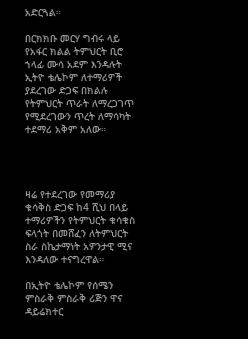አድርጓል።

በርክክቡ መርሃ ግብሩ ላይ የአፋር ክልል ትምህርት ቢሮ ኀላፊ ሙሳ አደም እንዳሉት ኢትዮ ቴሌኮም ለተማሪዎች ያደረገው ድጋፍ በክልሉ  የትምህርት ጥራት ለማረጋገጥ የሚደረገውን ጥረት ለማሳካት ተደማሪ አቅም አለው።




ዛሬ የተደረገው የመማሪያ ቁሳቅስ ድጋፍ ከ4 ሺህ በላይ ተማሪዎችን የትምህርት ቁሳቁስ ፍላጎት በመሸፈን ለትምህርት ስራ ስኬታማነት አዎንታዊ ሚና እንዳለው ተናግረዋል።

በኢትዮ ቴሌኮም የሰሜን ምስራቅ ምስራቅ ሪጅን ዋና ዳይሬክተር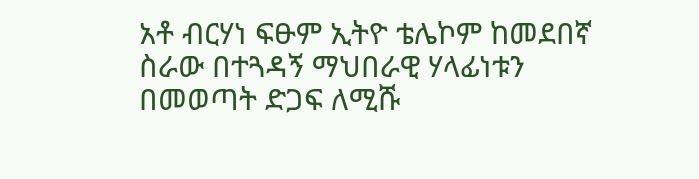አቶ ብርሃነ ፍፁም ኢትዮ ቴሌኮም ከመደበኛ ስራው በተጓዳኝ ማህበራዊ ሃላፊነቱን በመወጣት ድጋፍ ለሚሹ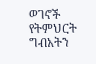ወገኖች የትምህርት ግብአትን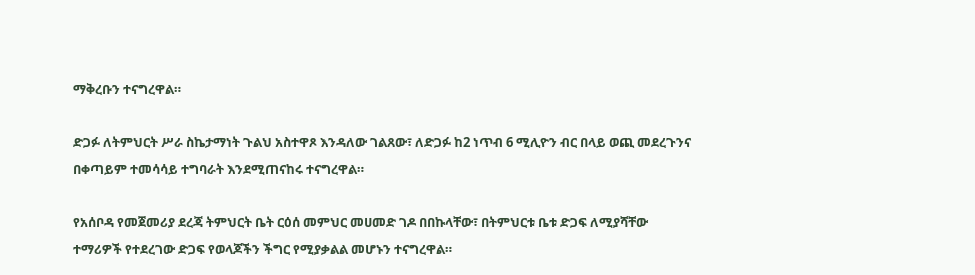ማቅረቡን ተናግረዋል።

ድጋፉ ለትምህርት ሥራ ስኬታማነት ጉልህ አስተዋጾ እንዳለው ገልጸው፣ ለድጋፉ ከ2 ነጥብ 6 ሚሊዮን ብር በላይ ወጪ መደረጉንና በቀጣይም ተመሳሳይ ተግባራት እንደሚጠናከሩ ተናግረዋል።

የአሰቦዳ የመጀመሪያ ደረጃ ትምህርት ቤት ርዕሰ መምህር መሀመድ ገዶ በበኩላቸው፣ በትምህርቱ ቤቱ ድጋፍ ለሚያሻቸው ተማሪዎች የተደረገው ድጋፍ የወላጆችን ችግር የሚያቃልል መሆኑን ተናግረዋል።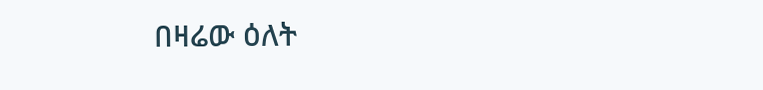በዛሬው ዕለት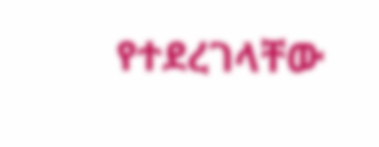የተደረገላቸው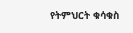የትምህርት ቁሳቁስ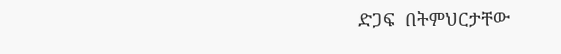ድጋፍ  በትምህርታቸው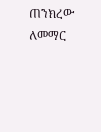ጠንክረው ለመማር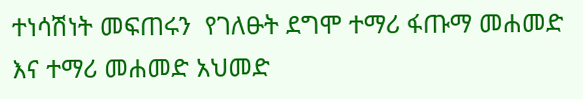ተነሳሽነት መፍጠሩን  የገለፁት ደግሞ ተማሪ ፋጡማ መሐመድ እና ተማሪ መሐመድ አህመድ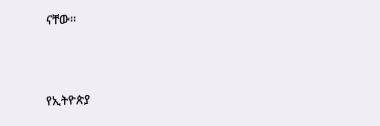ናቸው።



የኢትዮጵያ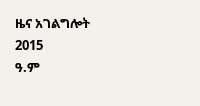ዜና አገልግሎት
2015
ዓ.ም